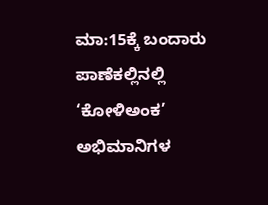ಮಾ:15ಕ್ಕೆ ಬಂದಾರು ಪಾಣೆಕಲ್ಲಿನಲ್ಲಿ ‘ಕೋಳಿಅಂಕ’ ಅಭಿಮಾನಿಗಳ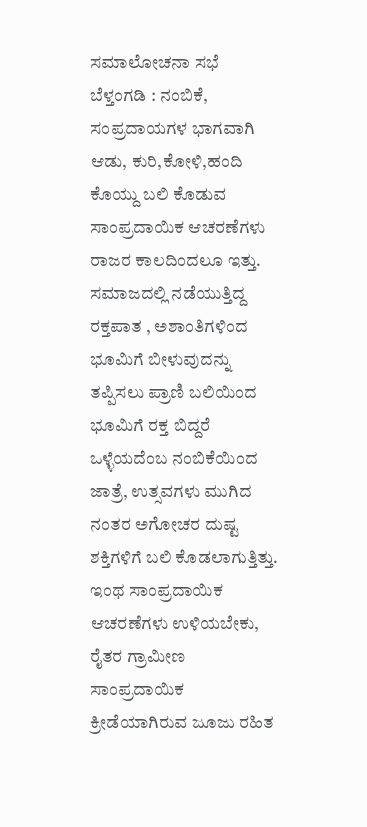ಸಮಾಲೋಚನಾ ಸಭೆ
ಬೆಳ್ತಂಗಡಿ : ನಂಬಿಕೆ, ಸಂಪ್ರದಾಯಗಳ ಭಾಗವಾಗಿ ಆಡು, ಕುರಿ,ಕೋಳಿ,ಹಂದಿ ಕೊಯ್ದು ಬಲಿ ಕೊಡುವ ಸಾಂಪ್ರದಾಯಿಕ ಆಚರಣೆಗಳು ರಾಜರ ಕಾಲದಿಂದಲೂ ಇತ್ತು. ಸಮಾಜದಲ್ಲಿ ನಡೆಯುತ್ತಿದ್ದ ರಕ್ತಪಾತ , ಅಶಾಂತಿಗಳಿಂದ ಭೂಮಿಗೆ ಬೀಳುವುದನ್ನು ತಪ್ಪಿಸಲು ಪ್ರಾಣಿ ಬಲಿಯಿಂದ ಭೂಮಿಗೆ ರಕ್ತ ಬಿದ್ದರೆ ಒಳ್ಳೆಯದೆಂಬ ನಂಬಿಕೆಯಿಂದ ಜಾತ್ರೆ, ಉತ್ಸವಗಳು ಮುಗಿದ ನಂತರ ಅಗೋಚರ ದುಷ್ಟ ಶಕ್ತಿಗಳಿಗೆ ಬಲಿ ಕೊಡಲಾಗುತ್ತಿತ್ತು.
ಇಂಥ ಸಾಂಪ್ರದಾಯಿಕ ಆಚರಣೆಗಳು ಉಳಿಯಬೇಕು, ರೈತರ ಗ್ರಾಮೀಣ ಸಾಂಪ್ರದಾಯಿಕ ಕ್ರೀಡೆಯಾಗಿರುವ ಜೂಜು ರಹಿತ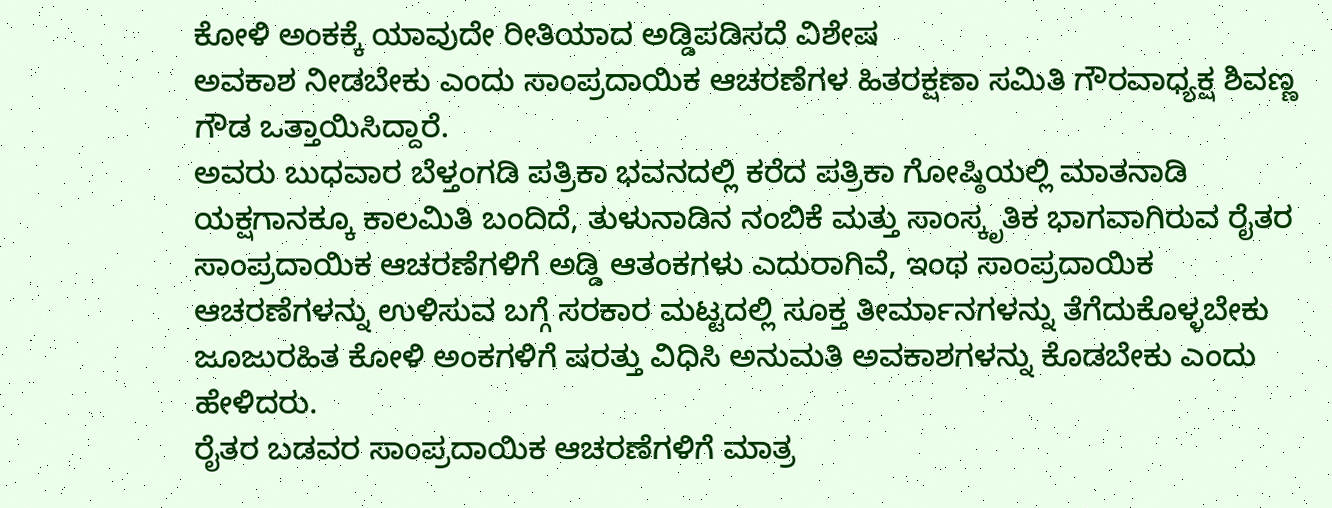ಕೋಳಿ ಅಂಕಕ್ಕೆ ಯಾವುದೇ ರೀತಿಯಾದ ಅಡ್ಡಿಪಡಿಸದೆ ವಿಶೇಷ
ಅವಕಾಶ ನೀಡಬೇಕು ಎಂದು ಸಾಂಪ್ರದಾಯಿಕ ಆಚರಣೆಗಳ ಹಿತರಕ್ಷಣಾ ಸಮಿತಿ ಗೌರವಾಧ್ಯಕ್ಷ ಶಿವಣ್ಣ ಗೌಡ ಒತ್ತಾಯಿಸಿದ್ದಾರೆ.
ಅವರು ಬುಧವಾರ ಬೆಳ್ತಂಗಡಿ ಪತ್ರಿಕಾ ಭವನದಲ್ಲಿ ಕರೆದ ಪತ್ರಿಕಾ ಗೋಷ್ಠಿಯಲ್ಲಿ ಮಾತನಾಡಿ ಯಕ್ಷಗಾನಕ್ಕೂ ಕಾಲಮಿತಿ ಬಂದಿದೆ, ತುಳುನಾಡಿನ ನಂಬಿಕೆ ಮತ್ತು ಸಾಂಸ್ಕೃತಿಕ ಭಾಗವಾಗಿರುವ ರೈತರ ಸಾಂಪ್ರದಾಯಿಕ ಆಚರಣೆಗಳಿಗೆ ಅಡ್ಡಿ ಆತಂಕಗಳು ಎದುರಾಗಿವೆ, ಇಂಥ ಸಾಂಪ್ರದಾಯಿಕ ಆಚರಣೆಗಳನ್ನು ಉಳಿಸುವ ಬಗ್ಗೆ ಸರಕಾರ ಮಟ್ಟದಲ್ಲಿ ಸೂಕ್ತ ತೀರ್ಮಾನಗಳನ್ನು ತೆಗೆದುಕೊಳ್ಳಬೇಕು ಜೂಜುರಹಿತ ಕೋಳಿ ಅಂಕಗಳಿಗೆ ಷರತ್ತು ವಿಧಿಸಿ ಅನುಮತಿ ಅವಕಾಶಗಳನ್ನು ಕೊಡಬೇಕು ಎಂದು ಹೇಳಿದರು.
ರೈತರ ಬಡವರ ಸಾಂಪ್ರದಾಯಿಕ ಆಚರಣೆಗಳಿಗೆ ಮಾತ್ರ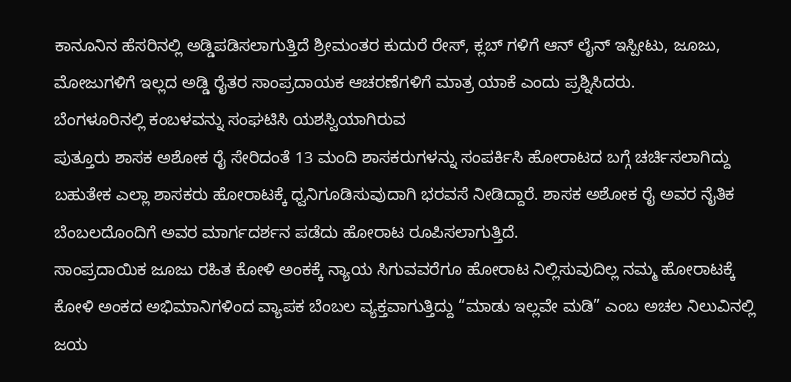ಕಾನೂನಿನ ಹೆಸರಿನಲ್ಲಿ ಅಡ್ಡಿಪಡಿಸಲಾಗುತ್ತಿದೆ ಶ್ರೀಮಂತರ ಕುದುರೆ ರೇಸ್, ಕ್ಲಬ್ ಗಳಿಗೆ ಆನ್ ಲೈನ್ ಇಸ್ಪೀಟು, ಜೂಜು, ಮೋಜುಗಳಿಗೆ ಇಲ್ಲದ ಅಡ್ಡಿ ರೈತರ ಸಾಂಪ್ರದಾಯಕ ಆಚರಣೆಗಳಿಗೆ ಮಾತ್ರ ಯಾಕೆ ಎಂದು ಪ್ರಶ್ನಿಸಿದರು.
ಬೆಂಗಳೂರಿನಲ್ಲಿ ಕಂಬಳವನ್ನು ಸಂಘಟಿಸಿ ಯಶಸ್ವಿಯಾಗಿರುವ
ಪುತ್ತೂರು ಶಾಸಕ ಅಶೋಕ ರೈ ಸೇರಿದಂತೆ 13 ಮಂದಿ ಶಾಸಕರುಗಳನ್ನು ಸಂಪರ್ಕಿಸಿ ಹೋರಾಟದ ಬಗ್ಗೆ ಚರ್ಚಿಸಲಾಗಿದ್ದು ಬಹುತೇಕ ಎಲ್ಲಾ ಶಾಸಕರು ಹೋರಾಟಕ್ಕೆ ಧ್ವನಿಗೂಡಿಸುವುದಾಗಿ ಭರವಸೆ ನೀಡಿದ್ದಾರೆ. ಶಾಸಕ ಅಶೋಕ ರೈ ಅವರ ನೈತಿಕ ಬೆಂಬಲದೊಂದಿಗೆ ಅವರ ಮಾರ್ಗದರ್ಶನ ಪಡೆದು ಹೋರಾಟ ರೂಪಿಸಲಾಗುತ್ತಿದೆ.
ಸಾಂಪ್ರದಾಯಿಕ ಜೂಜು ರಹಿತ ಕೋಳಿ ಅಂಕಕ್ಕೆ ನ್ಯಾಯ ಸಿಗುವವರೆಗೂ ಹೋರಾಟ ನಿಲ್ಲಿಸುವುದಿಲ್ಲ ನಮ್ಮ ಹೋರಾಟಕ್ಕೆ ಕೋಳಿ ಅಂಕದ ಅಭಿಮಾನಿಗಳಿಂದ ವ್ಯಾಪಕ ಬೆಂಬಲ ವ್ಯಕ್ತವಾಗುತ್ತಿದ್ದು “ಮಾಡು ಇಲ್ಲವೇ ಮಡಿ” ಎಂಬ ಅಚಲ ನಿಲುವಿನಲ್ಲಿ ಜಯ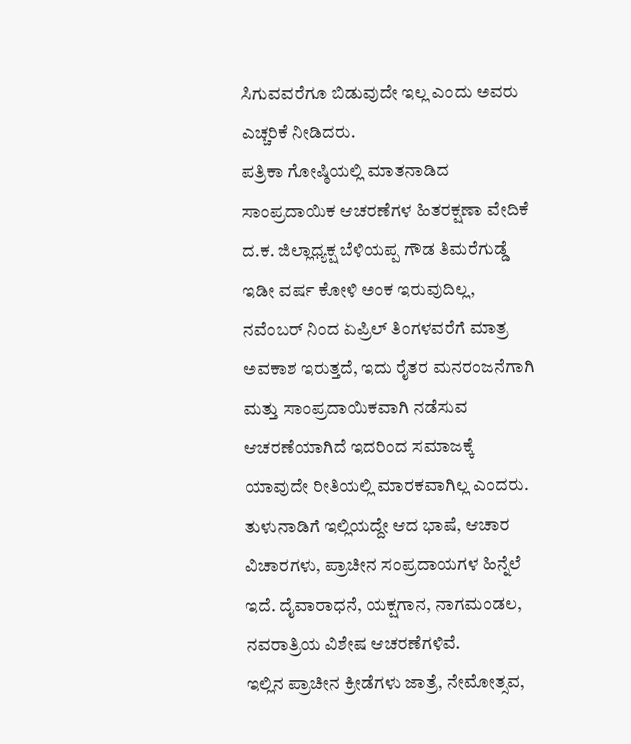ಸಿಗುವವರೆಗೂ ಬಿಡುವುದೇ ಇಲ್ಲ ಎಂದು ಅವರು ಎಚ್ಚರಿಕೆ ನೀಡಿದರು.
ಪತ್ರಿಕಾ ಗೋಷ್ಠಿಯಲ್ಲಿ ಮಾತನಾಡಿದ ಸಾಂಪ್ರದಾಯಿಕ ಆಚರಣೆಗಳ ಹಿತರಕ್ಷಣಾ ವೇದಿಕೆ ದ.ಕ. ಜಿಲ್ಲಾಧ್ಯಕ್ಷ ಬೆಳಿಯಪ್ಪ ಗೌಡ ತಿಮರೆಗುಡ್ಡೆ ಇಡೀ ವರ್ಷ ಕೋಳಿ ಅಂಕ ಇರುವುದಿಲ್ಲ, ನವೆಂಬರ್ ನಿಂದ ಏಪ್ರಿಲ್ ತಿಂಗಳವರೆಗೆ ಮಾತ್ರ ಅವಕಾಶ ಇರುತ್ತದೆ, ಇದು ರೈತರ ಮನರಂಜನೆಗಾಗಿ ಮತ್ತು ಸಾಂಪ್ರದಾಯಿಕವಾಗಿ ನಡೆಸುವ ಆಚರಣೆಯಾಗಿದೆ ಇದರಿಂದ ಸಮಾಜಕ್ಕೆ ಯಾವುದೇ ರೀತಿಯಲ್ಲಿ ಮಾರಕವಾಗಿಲ್ಲ ಎಂದರು.
ತುಳುನಾಡಿಗೆ ಇಲ್ಲಿಯದ್ದೇ ಆದ ಭಾಷೆ, ಆಚಾರ ವಿಚಾರಗಳು, ಪ್ರಾಚೀನ ಸಂಪ್ರದಾಯಗಳ ಹಿನ್ನೆಲೆ ಇದೆ. ದೈವಾರಾಧನೆ, ಯಕ್ಷಗಾನ, ನಾಗಮಂಡಲ, ನವರಾತ್ರಿಯ ವಿಶೇಷ ಆಚರಣೆಗಳಿವೆ.
ಇಲ್ಲಿನ ಪ್ರಾಚೀನ ಕ್ರೀಡೆಗಳು ಜಾತ್ರೆ, ನೇಮೋತ್ಸವ,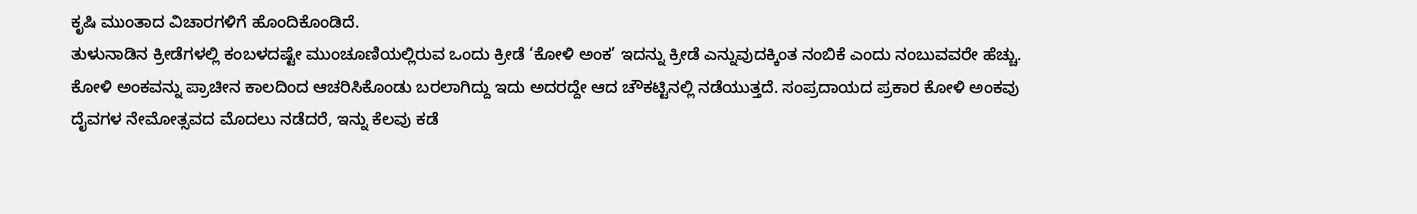ಕೃಷಿ ಮುಂತಾದ ವಿಚಾರಗಳಿಗೆ ಹೊಂದಿಕೊಂಡಿದೆ.
ತುಳುನಾಡಿನ ಕ್ರೀಡೆಗಳಲ್ಲಿ ಕಂಬಳದಷ್ಟೇ ಮುಂಚೂಣಿಯಲ್ಲಿರುವ ಒಂದು ಕ್ರೀಡೆ ‘ಕೋಳಿ ಅಂಕ’ ಇದನ್ನು ಕ್ರೀಡೆ ಎನ್ನುವುದಕ್ಕಿಂತ ನಂಬಿಕೆ ಎಂದು ನಂಬುವವರೇ ಹೆಚ್ಚು. ಕೋಳಿ ಅಂಕವನ್ನು ಪ್ರಾಚೀನ ಕಾಲದಿಂದ ಆಚರಿಸಿಕೊಂಡು ಬರಲಾಗಿದ್ದು ಇದು ಅದರದ್ದೇ ಆದ ಚೌಕಟ್ಟಿನಲ್ಲಿ ನಡೆಯುತ್ತದೆ. ಸಂಪ್ರದಾಯದ ಪ್ರಕಾರ ಕೋಳಿ ಅಂಕವು ದೈವಗಳ ನೇಮೋತ್ಸವದ ಮೊದಲು ನಡೆದರೆ, ಇನ್ನು ಕೆಲವು ಕಡೆ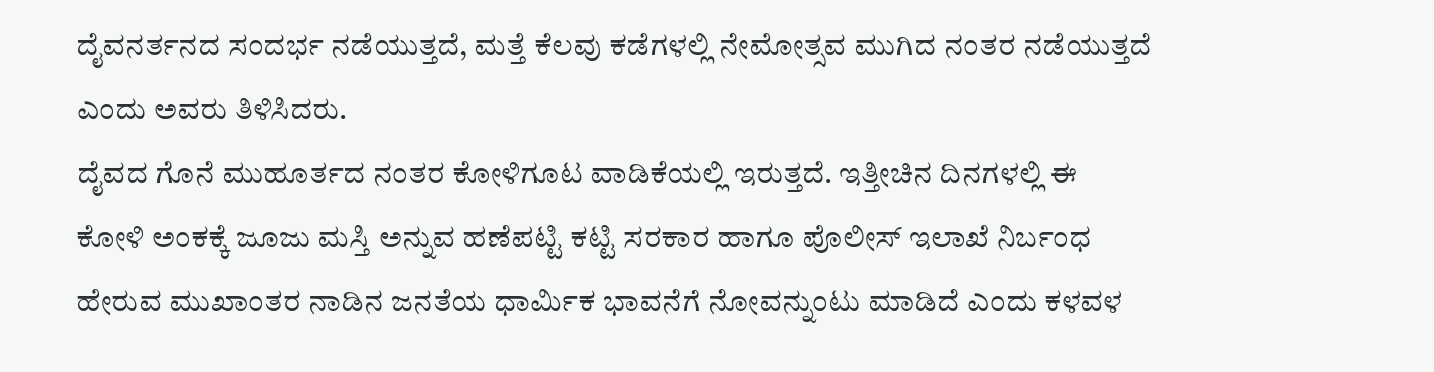ದೈವನರ್ತನದ ಸಂದರ್ಭ ನಡೆಯುತ್ತದೆ, ಮತ್ತೆ ಕೆಲವು ಕಡೆಗಳಲ್ಲಿ ನೇಮೋತ್ಸವ ಮುಗಿದ ನಂತರ ನಡೆಯುತ್ತದೆ ಎಂದು ಅವರು ತಿಳಿಸಿದರು.
ದೈವದ ಗೊನೆ ಮುಹೂರ್ತದ ನಂತರ ಕೋಳಿಗೂಟ ವಾಡಿಕೆಯಲ್ಲಿ ಇರುತ್ತದೆ. ಇತ್ತೀಚಿನ ದಿನಗಳಲ್ಲಿ ಈ ಕೋಳಿ ಅಂಕಕ್ಕೆ ಜೂಜು ಮಸ್ತಿ ಅನ್ನುವ ಹಣೆಪಟ್ಟಿ ಕಟ್ಟಿ ಸರಕಾರ ಹಾಗೂ ಪೊಲೀಸ್ ಇಲಾಖೆ ನಿರ್ಬಂಧ ಹೇರುವ ಮುಖಾಂತರ ನಾಡಿನ ಜನತೆಯ ಧಾರ್ಮಿಕ ಭಾವನೆಗೆ ನೋವನ್ನುಂಟು ಮಾಡಿದೆ ಎಂದು ಕಳವಳ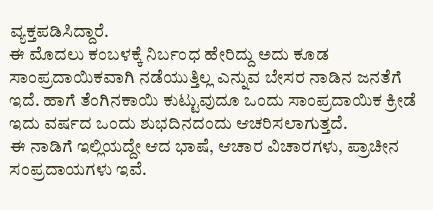ವ್ಯಕ್ತಪಡಿಸಿದ್ದಾರೆ.
ಈ ಮೊದಲು ಕಂಬಳಕ್ಕೆ ನಿರ್ಬಂಧ ಹೇರಿದ್ದು ಅದು ಕೂಡ ಸಾಂಪ್ರದಾಯಿಕವಾಗಿ ನಡೆಯುತ್ತಿಲ್ಲ ಎನ್ನುವ ಬೇಸರ ನಾಡಿನ ಜನತೆಗೆ ಇದೆ. ಹಾಗೆ ತೆಂಗಿನಕಾಯಿ ಕುಟ್ಟುವುದೂ ಒಂದು ಸಾಂಪ್ರದಾಯಿಕ ಕ್ರೀಡೆ ಇದು ವರ್ಷದ ಒಂದು ಶುಭದಿನದಂದು ಆಚರಿಸಲಾಗುತ್ತದೆ.
ಈ ನಾಡಿಗೆ ಇಲ್ಲಿಯದ್ದೇ ಆದ ಭಾಷೆ, ಆಚಾರ ವಿಚಾರಗಳು, ಪ್ರಾಚೀನ ಸಂಪ್ರದಾಯಗಳು ಇವೆ.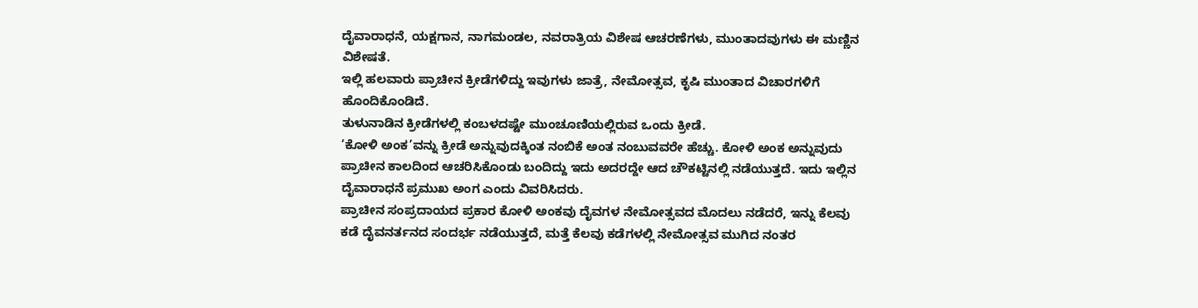ದೈವಾರಾಧನೆ, ಯಕ್ಷಗಾನ, ನಾಗಮಂಡಲ, ನವರಾತ್ರಿಯ ವಿಶೇಷ ಆಚರಣೆಗಳು, ಮುಂತಾದವುಗಳು ಈ ಮಣ್ಣಿನ ವಿಶೇಷತೆ.
ಇಲ್ಲಿ ಹಲವಾರು ಪ್ರಾಚೀನ ಕ್ರೀಡೆಗಳಿದ್ದು ಇವುಗಳು ಜಾತ್ರೆ, ನೇಮೋತ್ಸವ, ಕೃಷಿ ಮುಂತಾದ ವಿಚಾರಗಳಿಗೆ ಹೊಂದಿಕೊಂಡಿದೆ.
ತುಳುನಾಡಿನ ಕ್ರೀಡೆಗಳಲ್ಲಿ ಕಂಬಳದಷ್ಟೇ ಮುಂಚೂಣಿಯಲ್ಲಿರುವ ಒಂದು ಕ್ರೀಡೆ.
‘ಕೋಳಿ ಅಂಕ’ವನ್ನು ಕ್ರೀಡೆ ಅನ್ನುವುದಕ್ಕಿಂತ ನಂಬಿಕೆ ಅಂತ ನಂಬುವವರೇ ಹೆಚ್ಚು. ಕೋಳಿ ಅಂಕ ಅನ್ನುವುದು ಪ್ರಾಚೀನ ಕಾಲದಿಂದ ಆಚರಿಸಿಕೊಂಡು ಬಂದಿದ್ದು ಇದು ಅದರದ್ದೇ ಆದ ಚೌಕಟ್ಟಿನಲ್ಲಿ ನಡೆಯುತ್ತದೆ. ಇದು ಇಲ್ಲಿನ ದೈವಾರಾಧನೆ ಪ್ರಮುಖ ಅಂಗ ಎಂದು ವಿವರಿಸಿದರು.
ಪ್ರಾಚೀನ ಸಂಪ್ರದಾಯದ ಪ್ರಕಾರ ಕೋಳಿ ಅಂಕವು ದೈವಗಳ ನೇಮೋತ್ಸವದ ಮೊದಲು ನಡೆದರೆ, ಇನ್ನು ಕೆಲವು ಕಡೆ ದೈವನರ್ತನದ ಸಂದರ್ಭ ನಡೆಯುತ್ತದೆ, ಮತ್ತೆ ಕೆಲವು ಕಡೆಗಳಲ್ಲಿ ನೇಮೋತ್ಸವ ಮುಗಿದ ನಂತರ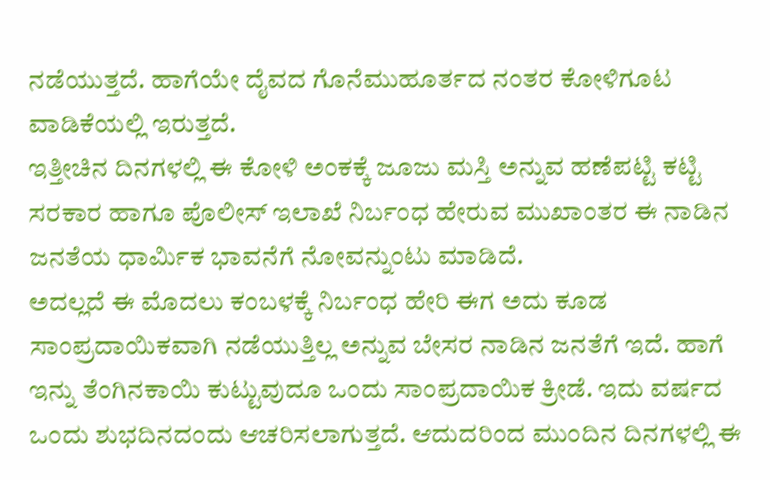ನಡೆಯುತ್ತದೆ. ಹಾಗೆಯೇ ದೈವದ ಗೊನೆಮುಹೂರ್ತದ ನಂತರ ಕೋಳಿಗೂಟ ವಾಡಿಕೆಯಲ್ಲಿ ಇರುತ್ತದೆ.
ಇತ್ತೀಚಿನ ದಿನಗಳಲ್ಲಿ ಈ ಕೋಳಿ ಅಂಕಕ್ಕೆ ಜೂಜು ಮಸ್ತಿ ಅನ್ನುವ ಹಣೆಪಟ್ಟಿ ಕಟ್ಟಿ ಸರಕಾರ ಹಾಗೂ ಪೊಲೀಸ್ ಇಲಾಖೆ ನಿರ್ಬಂಧ ಹೇರುವ ಮುಖಾಂತರ ಈ ನಾಡಿನ ಜನತೆಯ ಧಾರ್ಮಿಕ ಭಾವನೆಗೆ ನೋವನ್ನುಂಟು ಮಾಡಿದೆ.
ಅದಲ್ಲದೆ ಈ ಮೊದಲು ಕಂಬಳಕ್ಕೆ ನಿರ್ಬಂಧ ಹೇರಿ ಈಗ ಅದು ಕೂಡ ಸಾಂಪ್ರದಾಯಿಕವಾಗಿ ನಡೆಯುತ್ತಿಲ್ಲ ಅನ್ನುವ ಬೇಸರ ನಾಡಿನ ಜನತೆಗೆ ಇದೆ. ಹಾಗೆ ಇನ್ನು ತೆಂಗಿನಕಾಯಿ ಕುಟ್ಟುವುದೂ ಒಂದು ಸಾಂಪ್ರದಾಯಿಕ ಕ್ರೀಡೆ. ಇದು ವರ್ಷದ ಒಂದು ಶುಭದಿನದಂದು ಆಚರಿಸಲಾಗುತ್ತದೆ. ಆದುದರಿಂದ ಮುಂದಿನ ದಿನಗಳಲ್ಲಿ ಈ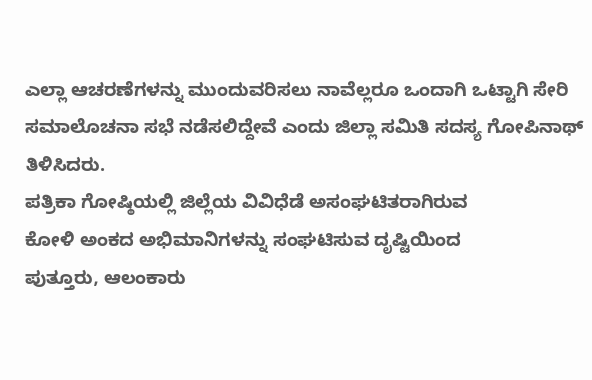ಎಲ್ಲಾ ಆಚರಣೆಗಳನ್ನು ಮುಂದುವರಿಸಲು ನಾವೆಲ್ಲರೂ ಒಂದಾಗಿ ಒಟ್ಟಾಗಿ ಸೇರಿ ಸಮಾಲೊಚನಾ ಸಭೆ ನಡೆಸಲಿದ್ದೇವೆ ಎಂದು ಜಿಲ್ಲಾ ಸಮಿತಿ ಸದಸ್ಯ ಗೋಪಿನಾಥ್ ತಿಳಿಸಿದರು.
ಪತ್ರಿಕಾ ಗೋಷ್ಠಿಯಲ್ಲಿ ಜಿಲ್ಲೆಯ ವಿವಿಧೆಡೆ ಅಸಂಘಟಿತರಾಗಿರುವ
ಕೋಳಿ ಅಂಕದ ಅಭಿಮಾನಿಗಳನ್ನು ಸಂಘಟಿಸುವ ದೃಷ್ಟಿಯಿಂದ
ಪುತ್ತೂರು, ಆಲಂಕಾರು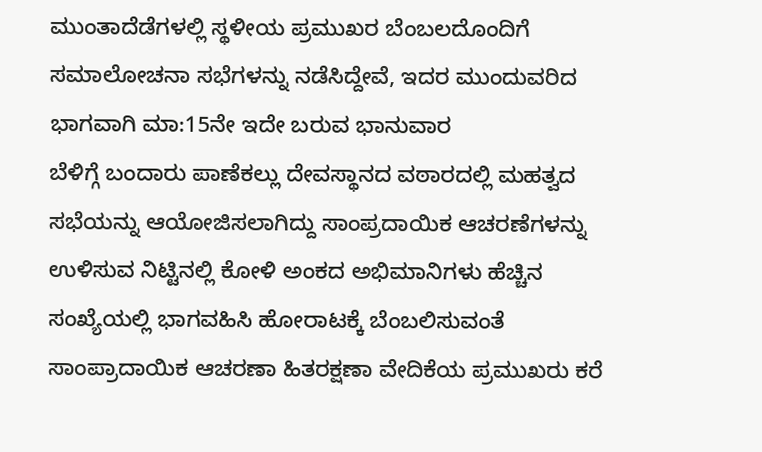ಮುಂತಾದೆಡೆಗಳಲ್ಲಿ ಸ್ಥಳೀಯ ಪ್ರಮುಖರ ಬೆಂಬಲದೊಂದಿಗೆ ಸಮಾಲೋಚನಾ ಸಭೆಗಳನ್ನು ನಡೆಸಿದ್ದೇವೆ, ಇದರ ಮುಂದುವರಿದ ಭಾಗವಾಗಿ ಮಾ:15ನೇ ಇದೇ ಬರುವ ಭಾನುವಾರ
ಬೆಳಿಗ್ಗೆ ಬಂದಾರು ಪಾಣೆಕಲ್ಲು ದೇವಸ್ಥಾನದ ವಠಾರದಲ್ಲಿ ಮಹತ್ವದ ಸಭೆಯನ್ನು ಆಯೋಜಿಸಲಾಗಿದ್ದು ಸಾಂಪ್ರದಾಯಿಕ ಆಚರಣೆಗಳನ್ನು ಉಳಿಸುವ ನಿಟ್ಟಿನಲ್ಲಿ ಕೋಳಿ ಅಂಕದ ಅಭಿಮಾನಿಗಳು ಹೆಚ್ಚಿನ ಸಂಖ್ಯೆಯಲ್ಲಿ ಭಾಗವಹಿಸಿ ಹೋರಾಟಕ್ಕೆ ಬೆಂಬಲಿಸುವಂತೆ
ಸಾಂಪ್ರಾದಾಯಿಕ ಆಚರಣಾ ಹಿತರಕ್ಷಣಾ ವೇದಿಕೆಯ ಪ್ರಮುಖರು ಕರೆ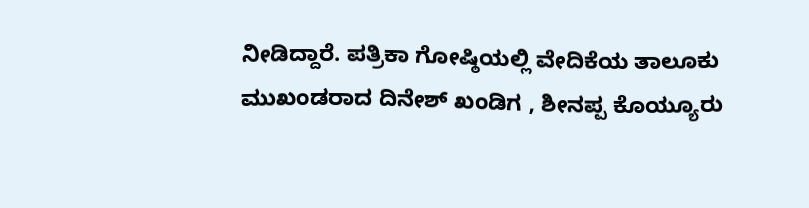ನೀಡಿದ್ದಾರೆ. ಪತ್ರಿಕಾ ಗೋಷ್ಠಿಯಲ್ಲಿ ವೇದಿಕೆಯ ತಾಲೂಕು ಮುಖಂಡರಾದ ದಿನೇಶ್ ಖಂಡಿಗ , ಶೀನಪ್ಪ ಕೊಯ್ಯೂರು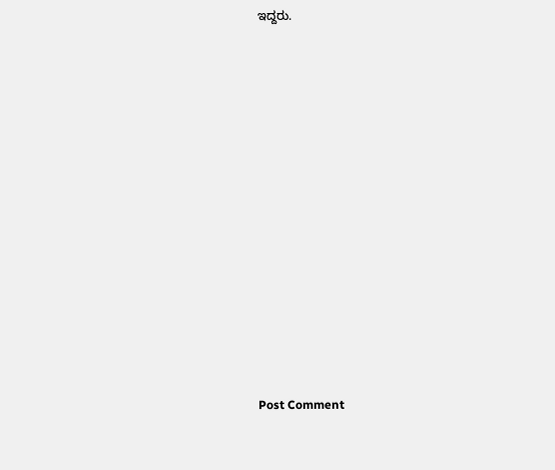ಇದ್ದರು.













Post Comment